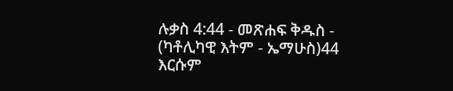ሉቃስ 4:44 - መጽሐፍ ቅዱስ - (ካቶሊካዊ እትም - ኤማሁስ)44 እርሱም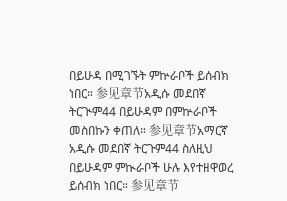በይሁዳ በሚገኙት ምኵራቦች ይሰብክ ነበር። 参见章节አዲሱ መደበኛ ትርጒም44 በይሁዳም በምኵራቦች መስበኩን ቀጠለ። 参见章节አማርኛ አዲሱ መደበኛ ትርጉም44 ስለዚህ በይሁዳም ምኲራቦች ሁሉ እየተዘዋወረ ይሰብክ ነበር። 参见章节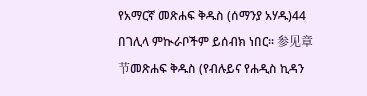የአማርኛ መጽሐፍ ቅዱስ (ሰማንያ አሃዱ)44 በገሊላ ምኲራቦችም ይሰብክ ነበር። 参见章节መጽሐፍ ቅዱስ (የብሉይና የሐዲስ ኪዳን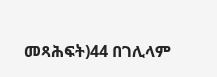መጻሕፍት)44 በገሊላም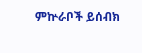ምኵራቦች ይሰብክ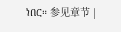ነበር። 参见章节 |